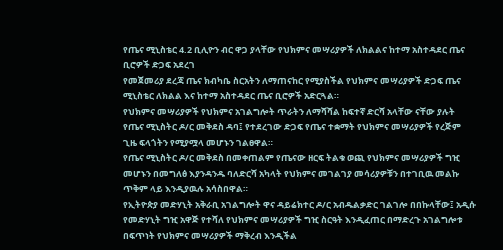የጤና ሚኒስቴር 4.2 ቢሊዮን ብር ዋጋ ያላቸው የህክምና መሣሪያዎች ለክልልና ከተማ አስተዳደር ጤና ቢሮዎች ድጋፍ አደረገ
የመጀመሪያ ደረጃ ጤና ክብካቤ ስርአትን ለማጠናከር የሚያስችል የህክምና መሣሪያዎች ድጋፍ ጤና ሚኒስቴር ለክልል እና ከተማ አስተዳደር ጤና ቢሮዎች አድርጓል።
የህክምና መሣሪያዎች የህክምና አገልግሎት ጥራትን ለማሻሻል ከፍተኛ ድርሻ አላቸው ናቸው ያሉት የጤና ሚኒስትር ዶ/ር መቅደስ ዳባ፤ የተደረገው ድጋፍ የጤና ተቋማት የህክምና መሣሪያዎች የረጅም ጊዜ ፍላጎትን የሚያሟላ መሆኑን ገልፀዋል።
የጤና ሚኒስትር ዶ/ር መቅደስ በመቀጠልም የጤናው ዘርፍ ትልቁ ወጪ የህክምና መሣሪያዎች ግዢ መሆኑን በመግለፅ እያንዳንዱ ባለድርሻ አካላት የህክምና መገልገያ መሳሪያዎቹን በተገቢዉ መልኩ ጥቅም ላይ እንዲያዉሉ አሳስበዋል።
የኢትዮጵያ መድሃኒት አቅራቢ አገልግሎት ዋና ዳይሬክተር ዶ/ር አብዱልቃድር ገልገሎ በበኩላቸው፤ አዲሱ የመድሃኒት ግዢ አዋጅ የተሻለ የህክምና መሣሪያዎች ግዢ ስርዓት እንዲፈጠር በማድረጉ አገልግሎቱ በፍጥነት የህክምና መሣሪያዎች ማቅረብ እንዲችል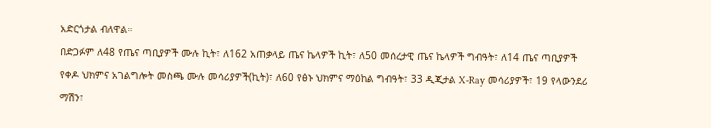አድርጎታል ብለዋል።
በድጋፉም ለ48 የጤና ጣቢያዎች ሙሉ ኪት፣ ለ162 አጠቃላይ ጤና ኬላዎች ኪት፣ ለ50 መሰረታዊ ጤና ኬላዎች ግብዓት፣ ለ14 ጤና ጣቢያዎች የቀዶ ህክምና አገልግሎት መስጫ ሙሉ መሳሪያዎች(ኪት)፣ ለ60 የፅኑ ህክምና ማዕከል ግብዓት፣ 33 ዲጂታል X-Ray መሳሪያዎች፣ 19 የላውንደሪ ማሽን፣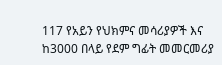117 የአይን የህክምና መሳሪያዎች እና ከ3000 በላይ የደም ግፊት መመርመሪያ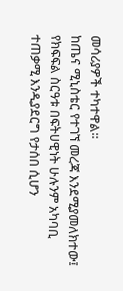መሳሪያዎች ተካተዋል።
ከጤና ሚኒስቴር የተገኘ መረጃ እንደሚያመለክተው፤ የክፍፍል ስርዓቱ በፍትሀዊነት ሁሉንም አካባቢ ተጠቃሚ እንዲያደርግ የታሰበ ሲሆን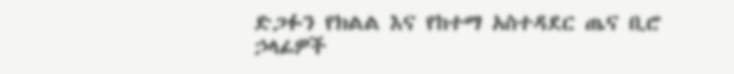ድጋፉን የክልል እና የከተማ አስተዳደር ጤና ቢሮ ኃላፊዎች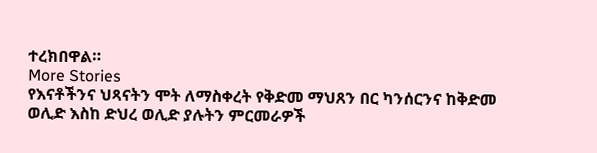ተረክበዋል።
More Stories
የእናቶችንና ህጻናትን ሞት ለማስቀረት የቅድመ ማህጸን በር ካንሰርንና ከቅድመ ወሊድ እስከ ድህረ ወሊድ ያሉትን ምርመራዎች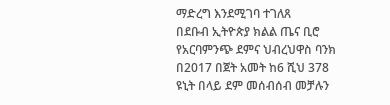ማድረግ እንደሚገባ ተገለጸ
በደቡብ ኢትዮጵያ ክልል ጤና ቢሮ የአርባምንጭ ደምና ህብረህዋስ ባንክ በ2017 በጀት አመት ከ6 ሺህ 378 ዩኒት በላይ ደም መሰብሰብ መቻሉን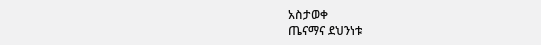አስታወቀ
ጤናማና ደህንነቱ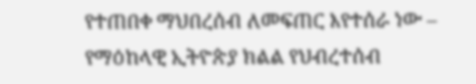የተጠበቀ ማህበረሰብ ለመፍጠር እየተሰራ ነው – የማዕከላዊ ኢትዮጵያ ክልል የህብረተሰብ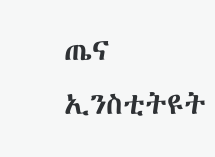ጤና ኢንስቲትዩት